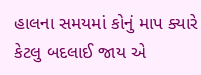હાલના સમયમાં કોનું માપ ક્યારે કેટલુ બદલાઈ જાય એ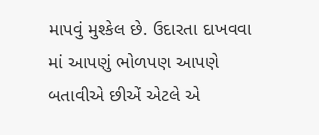માપવું મુશ્કેલ છે. ઉદારતા દાખવવા માં આપણું ભોળપણ આપણે બતાવીએ છીએં એટલે એ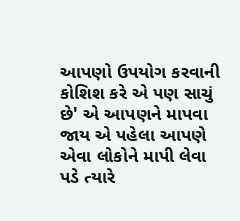આપણો ઉપયોગ કરવાની કોશિશ કરે એ પણ સાચું છે' એ આપણને માપવા જાય એ પહેલા આપણે એવા લોકોને માપી લેવા પડે ત્યારે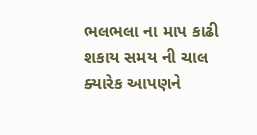ભલભલા ના માપ કાઢી શકાય સમય ની ચાલ ક્યારેક આપણને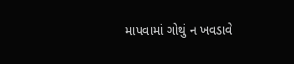માપવામાં ગોથું ન ખવડાવે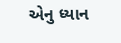એનુ ધ્યાન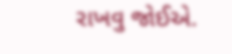રાખવુ જોઈએ.